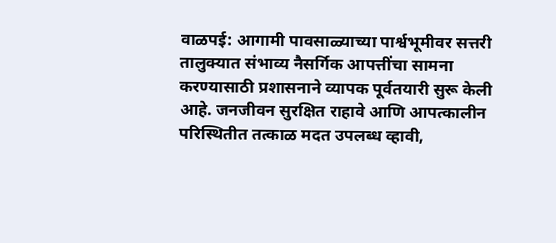वाळपई: आगामी पावसाळ्याच्या पार्श्वभूमीवर सत्तरी तालुक्यात संभाव्य नैसर्गिक आपत्तींचा सामना करण्यासाठी प्रशासनाने व्यापक पूर्वतयारी सुरू केली आहे. जनजीवन सुरक्षित राहावे आणि आपत्कालीन परिस्थितीत तत्काळ मदत उपलब्ध व्हावी,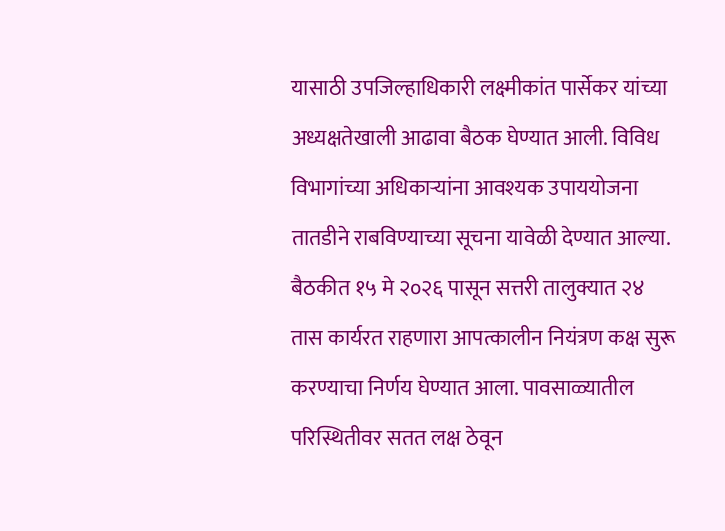यासाठी उपजिल्हाधिकारी लक्ष्मीकांत पार्सेकर यांच्या अध्यक्षतेखाली आढावा बैठक घेण्यात आली. विविध विभागांच्या अधिकाऱ्यांना आवश्यक उपाययोजना तातडीने राबविण्याच्या सूचना यावेळी देण्यात आल्या.
बैठकीत १५ मे २०२६ पासून सत्तरी तालुक्यात २४ तास कार्यरत राहणारा आपत्कालीन नियंत्रण कक्ष सुरू करण्याचा निर्णय घेण्यात आला. पावसाळ्यातील परिस्थितीवर सतत लक्ष ठेवून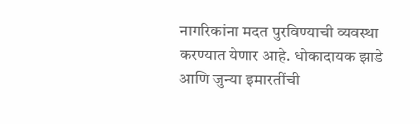नागरिकांना मदत पुरविण्याची व्यवस्था करण्यात येणार आहे. धोकादायक झाडे आणि जुन्या इमारतींची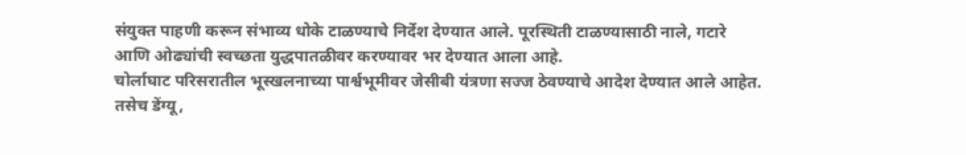संयुक्त पाहणी करून संभाव्य धोके टाळण्याचे निर्देश देण्यात आले. पूरस्थिती टाळण्यासाठी नाले, गटारे आणि ओढ्यांची स्वच्छता युद्धपातळीवर करण्यावर भर देण्यात आला आहे.
चोर्लाघाट परिसरातील भूस्खलनाच्या पार्श्वभूमीवर जेसीबी यंत्रणा सज्ज ठेवण्याचे आदेश देण्यात आले आहेत. तसेच डेंग्यू,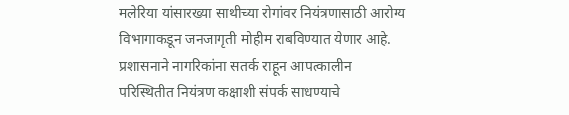मलेरिया यांसारख्या साथीच्या रोगांवर नियंत्रणासाठी आरोग्य विभागाकडून जनजागृती मोहीम राबविण्यात येणार आहे. प्रशासनाने नागरिकांना सतर्क राहून आपत्कालीन परिस्थितीत नियंत्रण कक्षाशी संपर्क साधण्याचे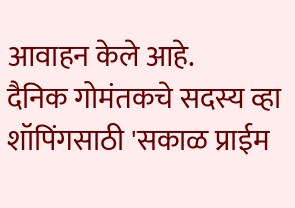आवाहन केले आहे.
दैनिक गोमंतकचे सदस्य व्हा
शॉपिंगसाठी 'सकाळ प्राईम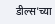डील्स'च्या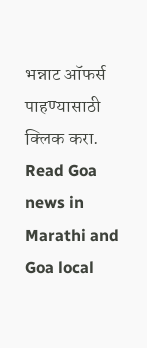भन्नाट ऑफर्स पाहण्यासाठी क्लिक करा.
Read Goa news in Marathi and Goa local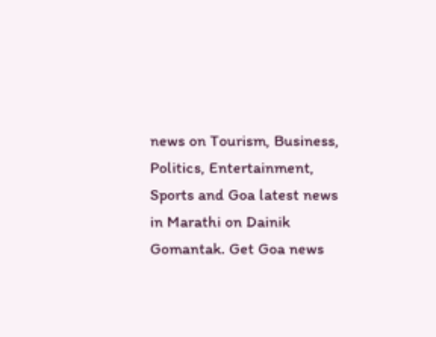news on Tourism, Business, Politics, Entertainment, Sports and Goa latest news in Marathi on Dainik Gomantak. Get Goa news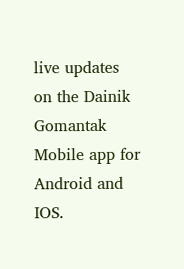live updates on the Dainik Gomantak Mobile app for Android and IOS.